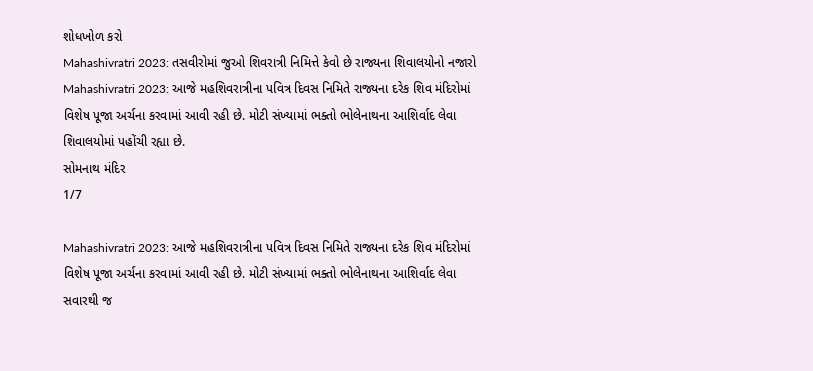શોધખોળ કરો
Mahashivratri 2023: તસવીરોમાં જુઓ શિવરાત્રી નિમિત્તે કેવો છે રાજ્યના શિવાલયોનો નજારો
Mahashivratri 2023: આજે મહશિવરાત્રીના પવિત્ર દિવસ નિમિતે રાજ્યના દરેક શિવ મંદિરોમાં વિશેષ પૂજા અર્ચના કરવામાં આવી રહી છે. મોટી સંખ્યામાં ભક્તો ભોલેનાથના આશિર્વાદ લેવા શિવાલયોમાં પહોંચી રહ્યા છે.
સોમનાથ મંદિર
1/7

Mahashivratri 2023: આજે મહશિવરાત્રીના પવિત્ર દિવસ નિમિતે રાજ્યના દરેક શિવ મંદિરોમાં વિશેષ પૂજા અર્ચના કરવામાં આવી રહી છે. મોટી સંખ્યામાં ભક્તો ભોલેનાથના આશિર્વાદ લેવા સવારથી જ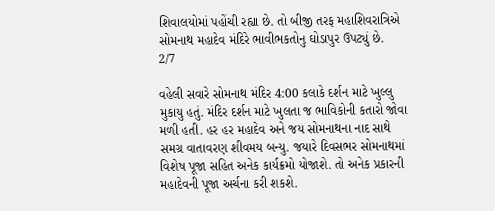શિવાલયોમાં પહોંચી રહ્યા છે. તો બીજી તરફ મહાશિવરાત્રિએ સોમનાથ મહાદેવ મંદિરે ભાવીભકતોનુ ઘોડાપુર ઉપટ્યું છે.
2/7

વહેલી સવારે સોમનાથ મંદિર 4:00 કલાકે દર્શન માટે ખુલ્લુ મુકાયુ હતું. મંદિર દર્શન માટે ખુલતા જ ભાવિકોની કતારો જોવા મળી હતી. હર હર મહાદેવ અને જય સોમનાથના નાદ સાથે સમગ્ર વાતાવરણ શીવમય બન્યુ. જયારે દિવસભર સોમનાથમાં વિશેષ પૂજા સહિત અનેક કાર્યક્રમો યોજાશે. તો અનેક પ્રકારની મહાદેવની પૂજા અર્ચના કરી શકશે.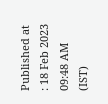Published at : 18 Feb 2023 09:48 AM (IST)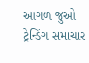આગળ જુઓ
ટ્રેન્ડિંગ સમાચાર